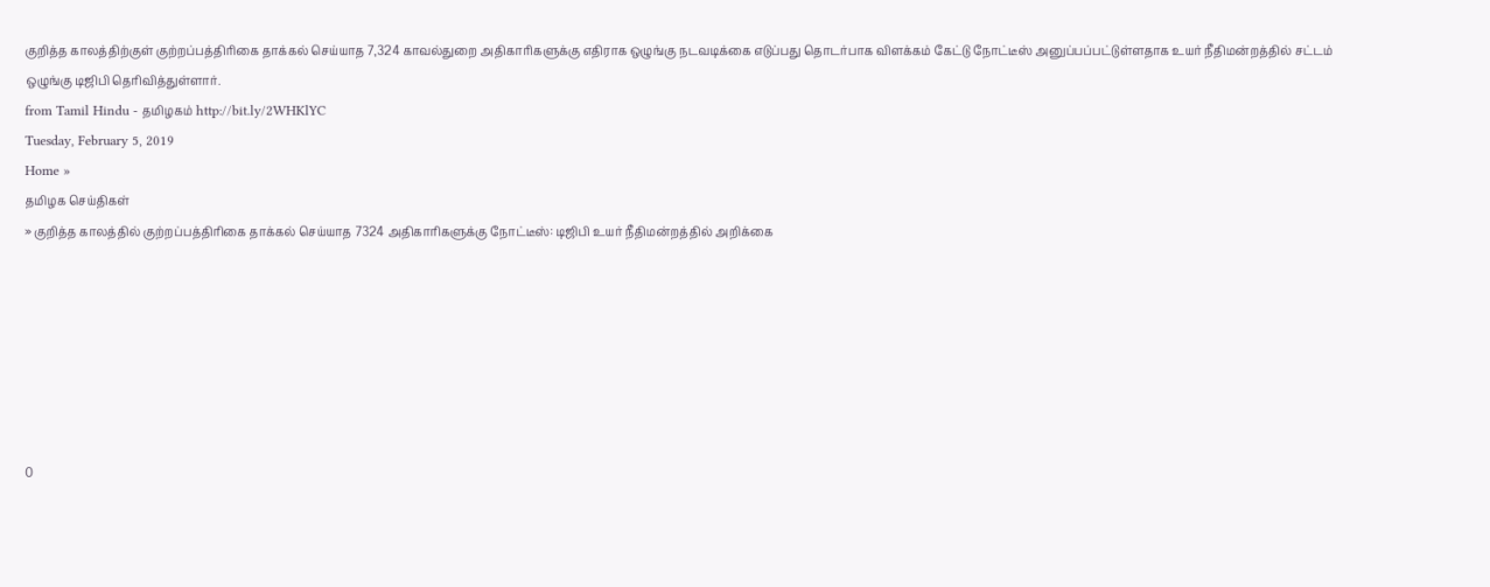குறித்த காலத்திற்குள் குற்றப்பத்திரிகை தாக்கல் செய்யாத 7,324 காவல்துறை அதிகாரிகளுக்கு எதிராக ஒழுங்கு நடவடிக்கை எடுப்பது தொடர்பாக விளக்கம் கேட்டு நோட்டீஸ் அனுப்பப்பட்டுள்ளதாக உயர் நீதிமன்றத்தில் சட்டம் ஒழுங்கு டிஜிபி தெரிவித்துள்ளார்.
from Tamil Hindu - தமிழகம் http://bit.ly/2WHKlYC
Tuesday, February 5, 2019
Home »
தமிழக செய்திகள்
» குறித்த காலத்தில் குற்றப்பத்திரிகை தாக்கல் செய்யாத 7324 அதிகாரிகளுக்கு நோட்டீஸ்: டிஜிபி உயர் நீதிமன்றத்தில் அறிக்கை







0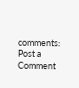comments:
Post a Comment